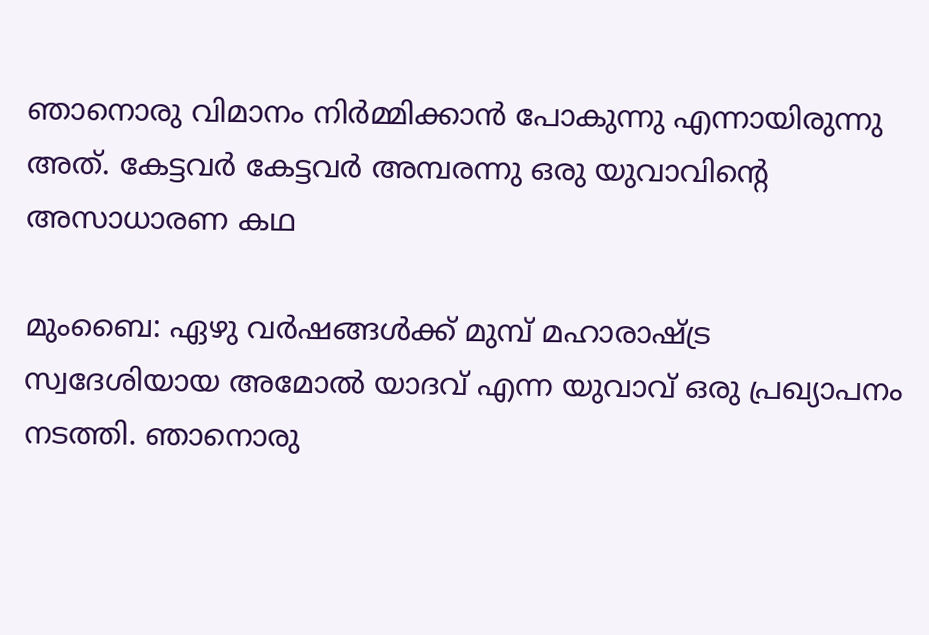ഞാനൊരു വിമാനം നിർമ്മിക്കാൻ പോകുന്നു എന്നായിരുന്നു അത്. കേട്ടവർ കേട്ടവർ അമ്പരന്നു ഒരു യുവാവിന്‍റെ അസാധാരണ കഥ

മുംബൈ: ഏഴു വർഷങ്ങൾക്ക് മുമ്പ് മഹാരാഷ്ട്ര സ്വദേശിയായ അമോൽ യാദവ് എന്ന യുവാവ് ഒരു പ്രഖ്യാപനം നടത്തി. ഞാനൊരു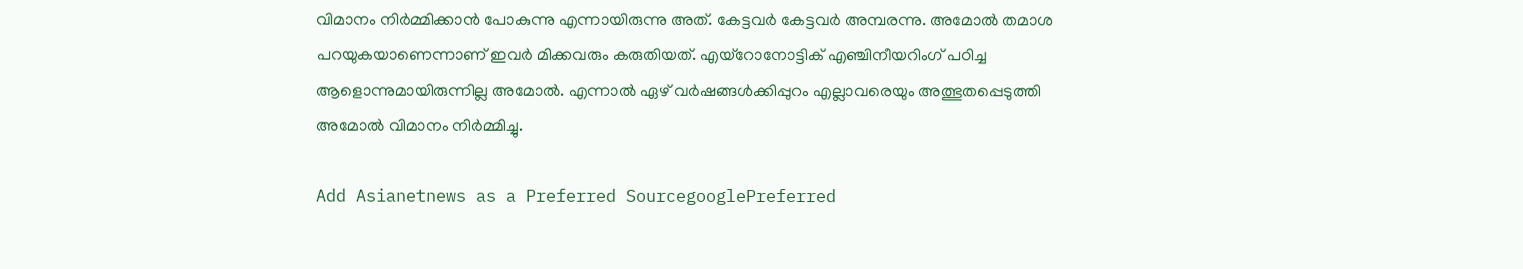വിമാനം നിർമ്മിക്കാൻ പോകുന്നു എന്നായിരുന്നു അത്. കേട്ടവർ കേട്ടവർ അമ്പരന്നു. അമോൽ തമാശ പറയുകയാണെന്നാണ് ഇവർ മിക്കവരും കരുതിയത്. എയ്റോനോട്ടിക് എഞ്ചിനീയറിംഗ് പഠിച്ച ആളൊന്നുമായിരുന്നില്ല അമോൽ. എന്നാൽ ഏഴ് വർഷങ്ങൾക്കിപ്പുറം എല്ലാവരെയും അത്ഭുതപ്പെടുത്തി അമോൽ വിമാനം നിർമ്മിച്ചു.

Add Asianetnews as a Preferred SourcegooglePreferred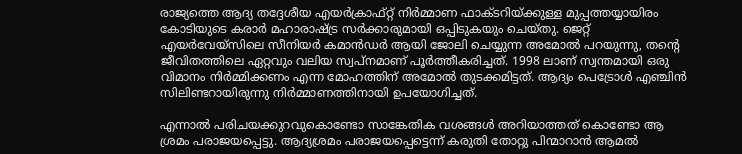രാജ്യത്തെ ആദ്യ തദ്ദേശീയ എയർക്രാഫ്റ്റ് നിർമ്മാണ ഫാക്ടറിയ്ക്കുള്ള മുപ്പത്തയ്യായിരം കോടിയുടെ കരാർ മഹാരാഷ്ട്ര സർക്കാരുമായി ഒപ്പിടുകയും ചെയ്തു. ജെറ്റ് എയർവേയ്സിലെ സീനിയർ കമാൻഡർ ആയി ജോലി ചെയ്യുന്ന അമോൽ പറയുന്നു, തന്റെ ജീവിതത്തിലെ ഏറ്റവും വലിയ സ്വപ്നമാണ് പൂർത്തീകരിച്ചത്. 1998 ലാണ് സ്വന്തമായി ഒരു വിമാനം നിർമ്മിക്കണം എന്ന മോഹത്തിന് അമോൽ തുടക്കമിട്ടത്. ആദ്യം പെട്രോൾ എഞ്ചിൻ സിലിണ്ടറായിരുന്നു നിർമ്മാണത്തിനായി ഉപയോഗിച്ചത്.

എന്നാൽ പരിചയക്കുറവുകൊണ്ടോ സാങ്കേതിക വശങ്ങൾ അറിയാത്തത് കൊണ്ടോ ആ ശ്രമം പരാജയപ്പെട്ടു. ആദ്യശ്രമം പരാജയപ്പെട്ടെന്ന് കരുതി തോറ്റു പിന്മാറാൻ ആമൽ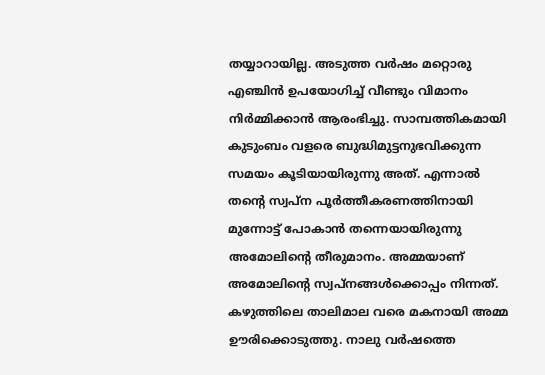തയ്യാറായില്ല. അടുത്ത വർഷം മറ്റൊരു എഞ്ചിൻ ഉപയോഗിച്ച് വീണ്ടും വിമാനം നിർമ്മിക്കാൻ ആരംഭിച്ചു. സാമ്പത്തികമായി കുടുംബം വളരെ ബുദ്ധിമുട്ടനുഭവിക്കുന്ന സമയം കൂടിയായിരുന്നു അത്. എന്നാൽ തന്റെ സ്വപ്ന പൂർത്തീകരണത്തിനായി മുന്നോട്ട് പോകാൻ തന്നെയായിരുന്നു അമോലിന്റെ തീരുമാനം. അമ്മയാണ് അമോലിന്റെ സ്വപ്നങ്ങൾക്കൊപ്പം നിന്നത്. കഴുത്തിലെ താലിമാല വരെ മകനായി അമ്മ ഊരിക്കൊടുത്തു. നാലു വർഷത്തെ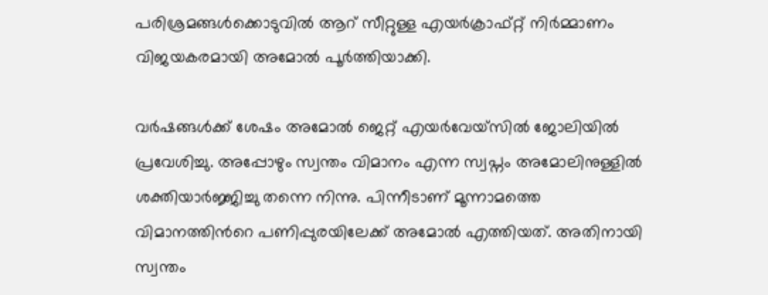പരിശ്രമങ്ങൾക്കൊടുവിൽ ആറ് സീറ്റുള്ള എയർക്രാഫ്റ്റ് നിർമ്മാണം വിജയകരമായി അമോൽ പൂർത്തിയാക്കി.

വർഷങ്ങൾക്ക് ശേഷം അമോൽ ജെറ്റ് എയർവേയ്സിൽ ജോലിയിൽ പ്രവേശിച്ചു. അപ്പോഴും സ്വന്തം വിമാനം എന്ന സ്വപ്നം അമോലിനുള്ളിൽ ശക്തിയാർജ്ജിച്ചു തന്നെ നിന്നു. പിന്നീടാണ് മൂന്നാമത്തെ വിമാനത്തിന്‍റെ പണിപ്പുരയിലേക്ക് അമോൽ എത്തിയത്. അതിനായി സ്വന്തം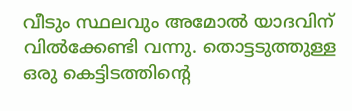വീടും സ്ഥലവും അമോൽ യാദവിന് വിൽക്കേണ്ടി വന്നു. തൊട്ടടുത്തുള്ള ഒരു കെട്ടിടത്തിന്റെ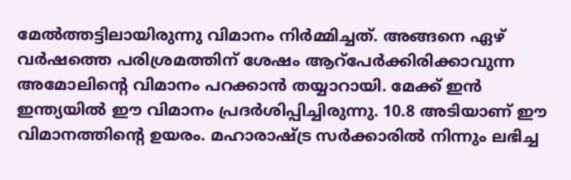മേൽത്തട്ടിലായിരുന്നു വിമാനം നിർമ്മിച്ചത്. അങ്ങനെ ഏഴ് വർഷത്തെ പരിശ്രമത്തിന് ശേഷം ആറ്പേർക്കിരിക്കാവുന്ന അമോലിന്റെ വിമാനം പറക്കാൻ തയ്യാറായി. മേക്ക് ഇൻ ഇന്ത്യയിൽ ഈ വിമാനം പ്രദർശിപ്പിച്ചിരുന്നു. 10.8 അടിയാണ് ഈ വിമാനത്തിന്റെ ഉയരം. മഹാരാഷ്ട്ര സർക്കാരിൽ നിന്നും ലഭിച്ച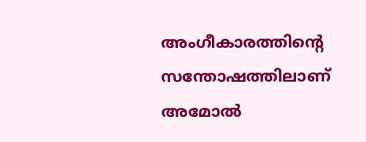അംഗീകാരത്തിന്റെ സന്തോഷത്തിലാണ് അമോൽ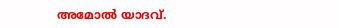അമോൽ യാദവ്.